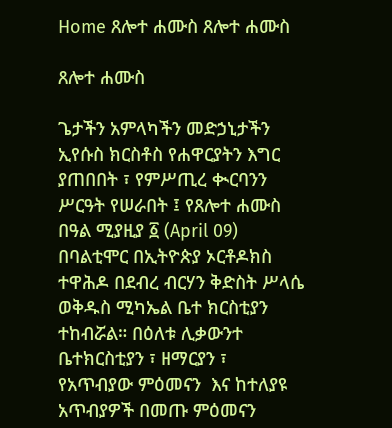Home ጸሎተ ሐሙስ ጸሎተ ሐሙስ

ጸሎተ ሐሙስ

ጌታችን አምላካችን መድኃኒታችን ኢየሱስ ክርስቶስ የሐዋርያትን እግር ያጠበበት ፣ የምሥጢረ ቊርባንን ሥርዓት የሠራበት ፤ የጸሎተ ሐሙስ በዓል ሚያዚያ ፩ (April 09) በባልቲሞር በኢትዮጵያ ኦርቶዶክስ ተዋሕዶ በደብረ ብርሃን ቅድስት ሥላሴ ወቅዱስ ሚካኤል ቤተ ክርስቲያን ተከብሯል። በዕለቱ ሊቃውንተ ቤተክርስቲያን ፣ ዘማርያን ፣ የአጥብያው ምዕመናን  እና ከተለያዩ አጥብያዎች በመጡ ምዕመናን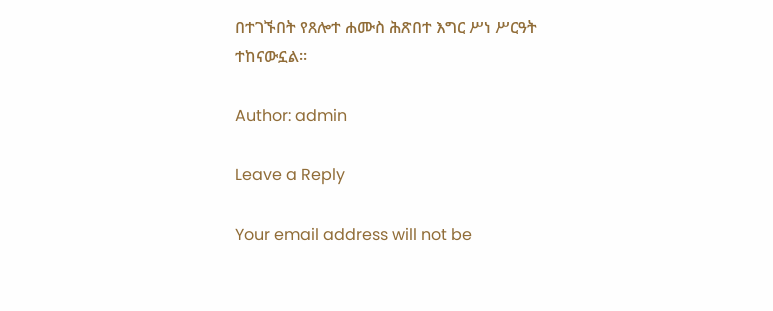በተገኙበት የጸሎተ ሐሙስ ሕጽበተ እግር ሥነ ሥርዓት ተከናውኗል፡፡

Author: admin

Leave a Reply

Your email address will not be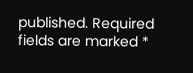published. Required fields are marked *